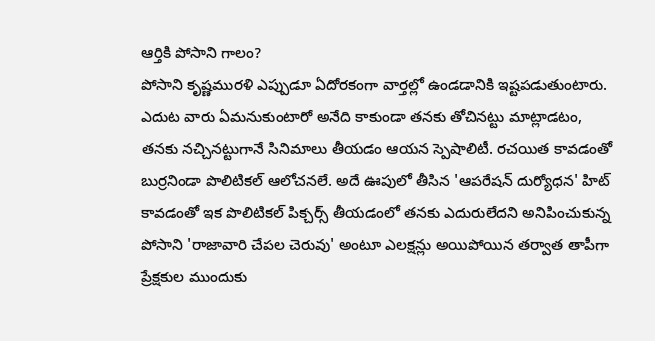ఆర్తికి పోసాని గాలం?
పోసాని కృష్ణమురళి ఎప్పుడూ ఏదోరకంగా వార్తల్లో ఉండడానికి ఇష్టపడుతుంటారు. ఎదుట వారు ఏమనుకుంటారో అనేది కాకుండా తనకు తోచినట్టు మాట్లాడటం, తనకు నచ్చినట్టుగానే సినిమాలు తీయడం ఆయన స్పెషాలిటీ. రచయిత కావడంతో బుర్రనిండా పొలిటికల్ ఆలోచనలే. అదే ఊపులో తీసిన 'ఆపరేషన్ దుర్యోధన' హిట్ కావడంతో ఇక పొలిటికల్ పిక్చర్స్ తీయడంలో తనకు ఎదురులేదని అనిపించుకున్న పోసాని 'రాజావారి చేపల చెరువు' అంటూ ఎలక్షన్లు అయిపోయిన తర్వాత తాపీగా ప్రేక్షకుల ముందుకు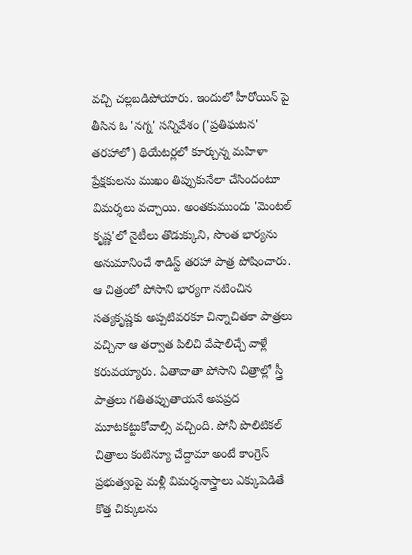వచ్చి చల్లబడిపోయారు. ఇందులో హీరోయిన్ పై తీసిన ఓ 'నగ్న' సన్నివేశం ('ప్రతిఘటన' తరహాలో) థియేటర్లలో కూర్చున్న మహిళా ప్రేక్షకులను ముఖం తిప్పుకునేలా చేసిందంటూ విమర్శలు వచ్చాయి. అంతకుముందు 'మెంటల్ కృష్ణ'లో నైటీలు తొడుక్కుని, సొంత భార్యను అనుమానించే శాడిస్ట్ తరహా పాత్ర పోషించారు. ఆ చిత్రంలో పోసాని భార్యగా నటించిన సత్యకృష్ణకు అప్పటివరకూ చిన్నాచితకా పాత్రలు వచ్చినా ఆ తర్వాత పిలిచి వేషాలిచ్చే వాళ్లే కరువయ్యారు. ఏతావాతా పోసాని చిత్రాల్లో స్త్రీ పాత్రలు గతితప్పుతాయనే అపప్రద మూటకట్టుకోవాల్సి వచ్చింది. పోనీ పొలిటికల్ చిత్రాలు కంటిన్యూ చేద్దామా అంటే కాంగ్రెస్ ప్రభుత్వంపై మళ్లీ విమర్శనాస్త్రాలు ఎక్కుపెడితే కొత్త చిక్కులను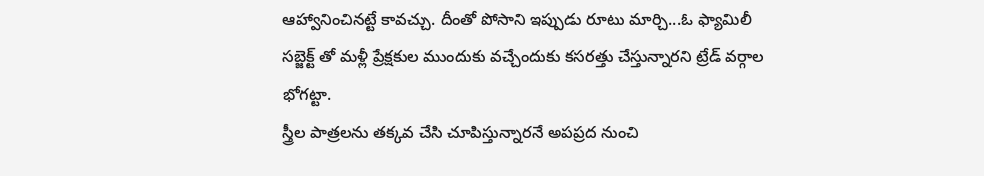ఆహ్వానించినట్టే కావచ్చు. దీంతో పోసాని ఇప్పుడు రూటు మార్చి...ఓ ఫ్యామిలీ సబ్జెక్ట్ తో మళ్లీ ప్రేక్షకుల ముందుకు వచ్చేందుకు కసరత్తు చేస్తున్నారని ట్రేడ్ వర్గాల భోగట్టా.
స్త్రీల పాత్రలను తక్కవ చేసి చూపిస్తున్నారనే అపప్రద నుంచి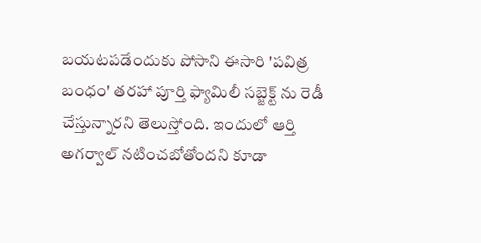బయటపడేందుకు పోసాని ఈసారి 'పవిత్ర బంధం' తరహా పూర్తి ఫ్యామిలీ సబ్జెక్ట్ ను రెడీ చేస్తున్నారని తెలుస్తోంది. ఇందులో ఆర్తి అగర్వాల్ నటించబోతోందని కూడా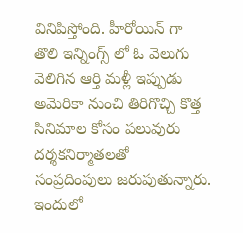వినిపిస్తోంది. హీరోయిన్ గా తొలి ఇన్నింగ్స్ లో ఓ వెలుగు వెలిగిన ఆర్తి మళ్లీ ఇప్పుడు అమెరికా నుంచి తిరిగొచ్చి కొత్త సినిమాల కోసం పలువురు దర్శకనిర్మాతలతో సంప్రదింపులు జరుపుతున్నారు. ఇందులో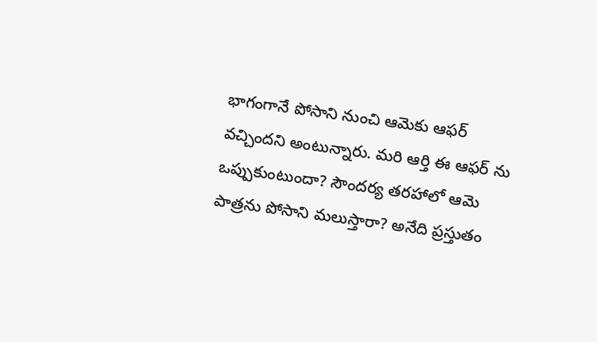భాగంగానే పోసాని నుంచి ఆమెకు ఆఫర్ వచ్చిందని అంటున్నారు. మరి ఆర్తి ఈ ఆఫర్ ను ఒప్పుకుంటుందా? సౌందర్య తరహాలో ఆమె పాత్రను పోసాని మలుస్తారా? అనేది ప్రస్తుతం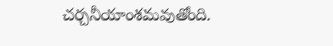చర్చనీయాంశమవుతోంది.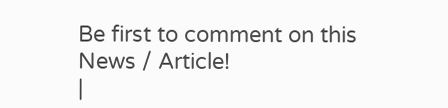Be first to comment on this News / Article!
|